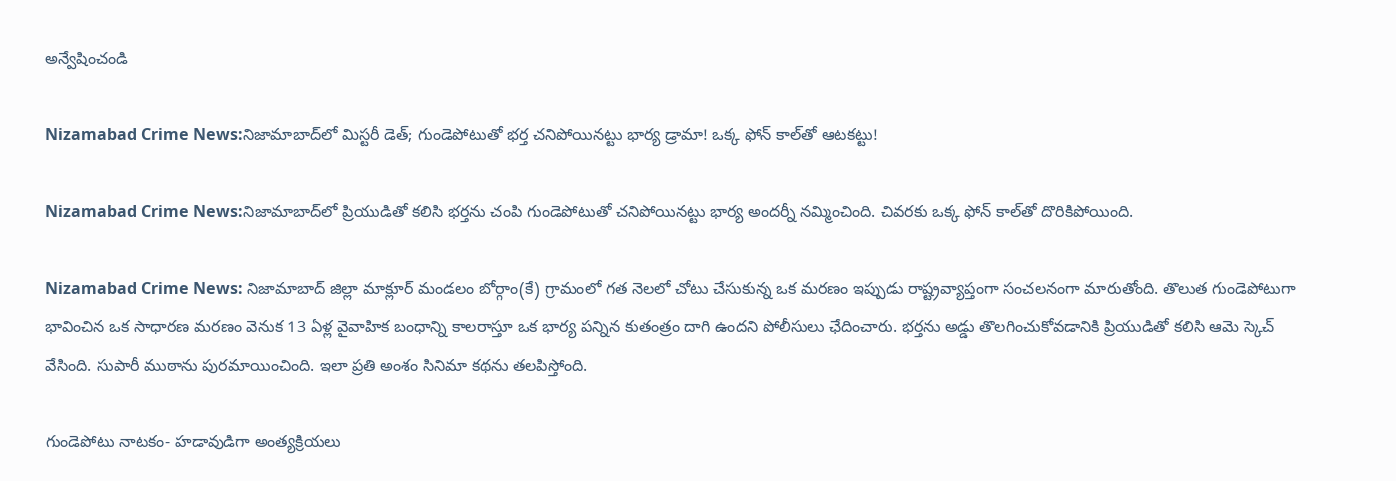అన్వేషించండి

Nizamabad Crime News:నిజామాబాద్‌లో మిస్టరీ డెత్‌; గుండెపోటుతో భర్త చనిపోయినట్టు భార్య డ్రామా! ఒక్క ఫోన్ కాల్‌తో ఆటకట్టు!

Nizamabad Crime News:నిజామాబాద్‌లో ప్రియుడితో కలిసి భర్తను చంపి గుండెపోటుతో చనిపోయినట్టు భార్య అందర్నీ నమ్మించింది. చివరకు ఒక్క ఫోన్ కాల్‌తో దొరికిపోయింది.

Nizamabad Crime News: నిజామాబాద్‌ జిల్లా మాక్లూర్ మండలం బోర్గాం(కే) గ్రామంలో గత నెలలో చోటు చేసుకున్న ఒక మరణం ఇప్పుడు రాష్ట్రవ్యాప్తంగా సంచలనంగా మారుతోంది. తొలుత గుండెపోటుగా భావించిన ఒక సాధారణ మరణం వెనుక 13 ఏళ్ల వైవాహిక బంధాన్ని కాలరాస్తూ ఒక భార్య పన్నిన కుతంత్రం దాగి ఉందని పోలీసులు ఛేదించారు. భర్తను అడ్డు తొలగించుకోవడానికి ప్రియుడితో కలిసి ఆమె స్కెచ్‌ వేసింది. సుపారీ ముఠాను పురమాయించింది. ఇలా ప్రతి అంశం సినిమా కథను తలపిస్తోంది.

గుండెపోటు నాటకం- హడావుడిగా అంత్యక్రియలు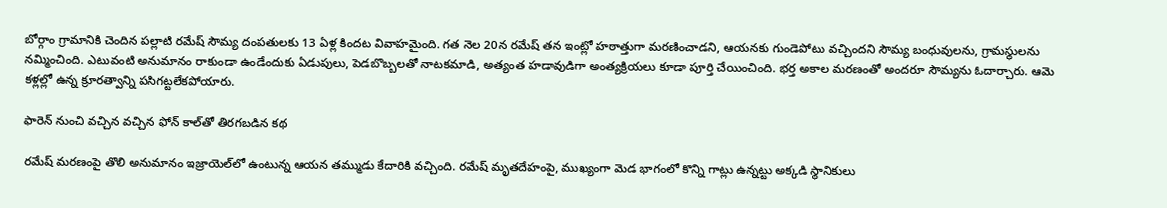బోర్గాం గ్రామానికి చెందిన పల్లాటి రమేష్‌ సౌమ్య దంపతులకు 13 ఏళ్ల కిందట వివాహమైంది. గత నెల 20న రమేష్‌ తన ఇంట్లో హఠాత్తుగా మరణించాడని, ఆయనకు గుండెపోటు వచ్చిందని సౌమ్య బంధువులను, గ్రామస్థులను నమ్మించింది. ఎటువంటి అనుమానం రాకుండా ఉండేందుకు ఏడుపులు, పెడబొబ్బలతో నాటకమాడి, అత్యంత హడావుడిగా అంత్యక్రియలు కూడా పూర్తి చేయించింది. భర్త అకాల మరణంతో అందరూ సౌమ్యను ఓదార్చారు. ఆమె కళ్లల్లో ఉన్న క్రూరత్వాన్ని పసిగట్టలేకపోయారు.

ఫారెన్‌ నుంచి వచ్చిన వచ్చిన ఫోన్‌ కాల్‌తో తిరగబడిన కథ

రమేష్ మరణంపై తొలి అనుమానం ఇజ్రాయెల్‌లో ఉంటున్న ఆయన తమ్ముడు కేదారికి వచ్చింది. రమేష్‌ మృతదేహంపై, ముఖ్యంగా మెడ భాగంలో కొన్ని గాట్లు ఉన్నట్టు అక్కడి స్థానికులు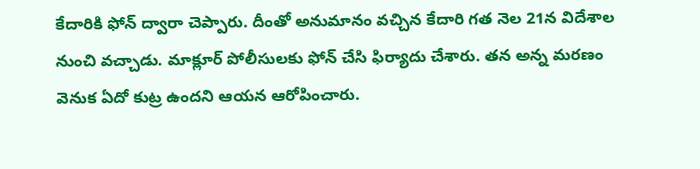కేదారికి ఫోన్ ద్వారా చెప్పారు. దీంతో అనుమానం వచ్చిన కేదారి గత నెల 21న విదేశాల నుంచి వచ్చాడు. మాక్లూర్‌ పోలీసులకు ఫోన్ చేసి ఫిర్యాదు చేశారు. తన అన్న మరణం వెనుక ఏదో కుట్ర ఉందని ఆయన ఆరోపించారు.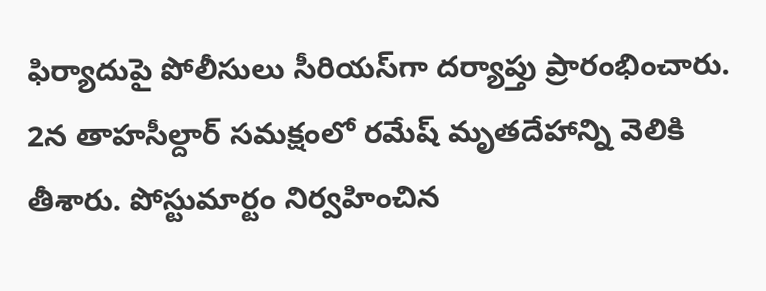ఫిర్యాదుపై పోలీసులు సీరియస్‌గా దర్యాప్తు ప్రారంభించారు. 2న తాహసీల్దార్‌ సమక్షంలో రమేష్‌ మృతదేహాన్ని వెలికి తీశారు. పోస్టుమార్టం నిర్వహించిన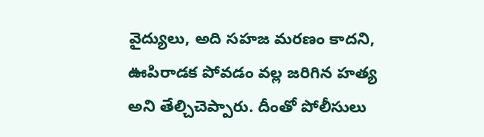వైద్యులు, అది సహజ మరణం కాదని, ఊపిరాడక పోవడం వల్ల జరిగిన హత్య అని తేల్చిచెప్పారు. దీంతో పోలీసులు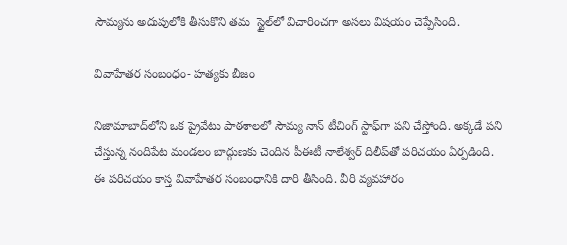సౌమ్యను అదుపులోకి తీసుకొని తమ  స్టైల్‌లో విచారించగా అసలు విషయం చెప్పేసింది.

వివాహేతర సంబంధం- హత్యకు బీజం

నిజామాబాద్‌లోని ‍ఒక ప్రైవేటు పాఠశాలలో సౌమ్య నాన్‌ టీచింగ్ స్టాఫ్‌గా పని చేస్తోంది. అక్కడే పని చేస్తున్న నందిపేట మండలం బాద్గుణకు చెందిన పీఈటీ నాలేశ్వర్‌ దిలీప్‌తో పరిచయం ఏర్పడింది. ఈ పరిచయం కాస్త వివాహేతర సంబంధానికి దారి తీసింది. వీరి వ్యవహారం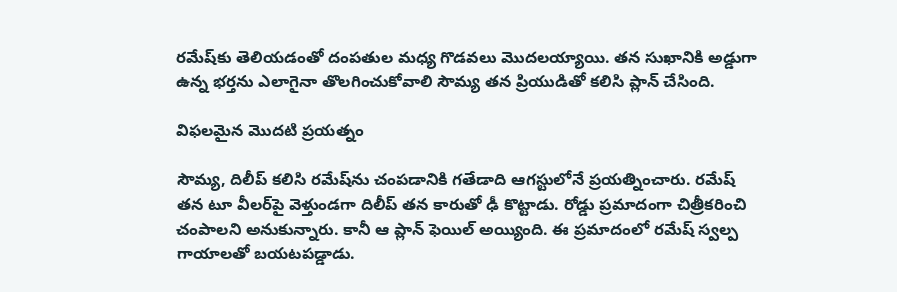రమేష్‌కు తెలియడంతో దంపతుల మధ్య గొడవలు మొదలయ్యాయి. తన సుఖానికి అడ్డుగా ఉన్న భర్తను ఎలాగైనా తొలగించుకోవాలి సౌమ్య తన ప్రియుడితో కలిసి ప్లాన్ చేసింది.

విఫలమైన మొదటి ప్రయత్నం

సౌమ్య, దిలీప్‌ కలిసి రమేష్‌ను చంపడానికి గతేడాది ఆగస్టులోనే ప్రయత్నించారు. రమేష్‌ తన టూ వీలర్‌పై వెళ్తుండగా దిలీప్ తన కారుతో ఢీ కొట్టాడు. రోడ్డు ప్రమాదంగా చిత్రీకరించి చంపాలని అనుకున్నారు. కానీ ఆ ప్లాన్ ఫెయిల్ అయ్యింది. ఈ ప్రమాదంలో రమేష్ స్వల్ప గాయాలతో బయటపడ్డాడు.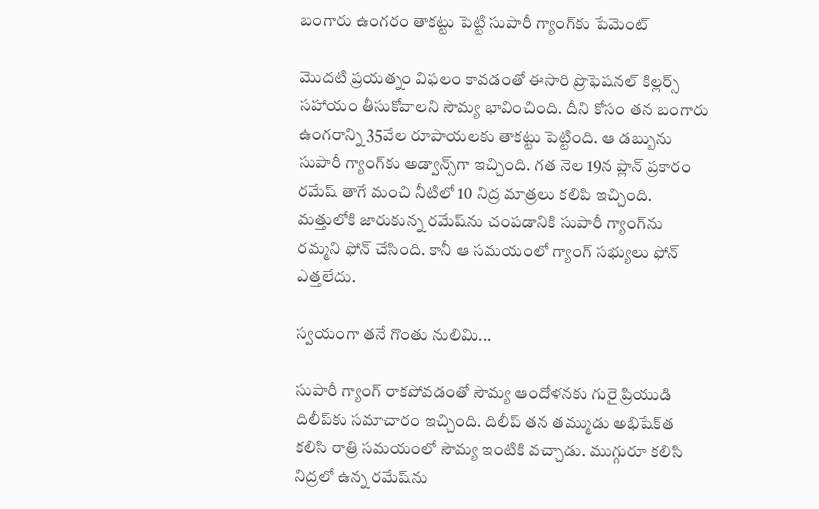బంగారు ఉంగరం తాకట్టు పెట్టి సుపారీ గ్యాంగ్‌కు పేమెంట్‌

మొదటి ప్రయత్నం విఫలం కావడంతో ఈసారి ప్రొఫెషనల్‌ కిల్లర్స్ సహాయం తీసుకోవాలని సౌమ్య భావించింది. దీని కోసం తన బంగారు ఉంగరాన్ని 35వేల రూపాయలకు తాకట్టు పెట్టింది. ఆ డబ్బును సుపారీ గ్యాంగ్‌కు అడ్వాన్స్‌గా ఇచ్చింది. గత నెల 19న ప్లాన్ ప్రకారం రమేష్‌ తాగే మంచి నీటిలో 10 నిద్ర మాత్రలు కలిపి ఇచ్చింది. మత్తులోకి జారుకున్న రమేష్‌ను చంపడానికి సుపారీ గ్యాంగ్‌ను రమ్మని ఫోన్ చేసింది. కానీ ఆ సమయంలో గ్యాంగ్ సభ్యులు ఫోన్ ఎత్తలేదు.

స్వయంగా తనే గొంతు నులిమి...

సుపారీ గ్యాంగ్ రాకపోవడంతో సౌమ్య ఆందోళనకు గురై ప్రియుడి దిలీప్‌కు సమాచారం ఇచ్చింది. దిలీప్‌ తన తమ్ముడు అభిషేక్‌త కలిసి రాత్రి సమయంలో సౌమ్య ఇంటికి వచ్చాడు. ముగ్గురూ కలిసి నిద్రలో ఉన్న రమేష్‌ను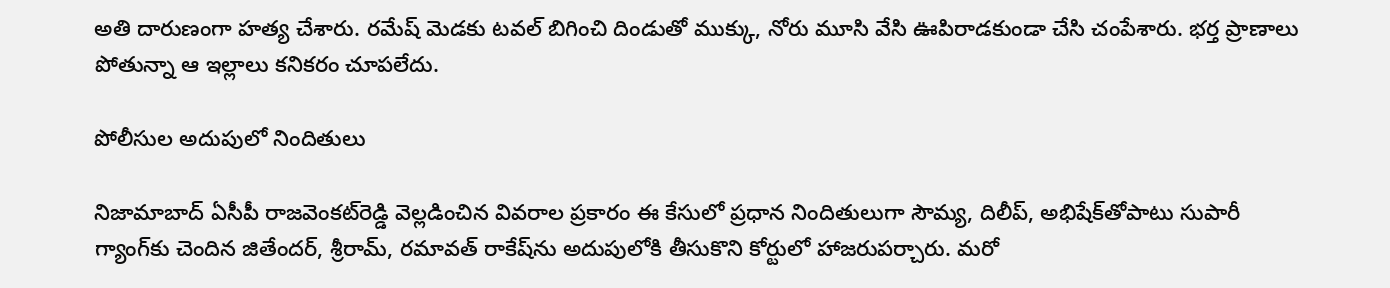అతి దారుణంగా హత్య చేశారు. రమేష్‌ మెడకు టవల్ బిగించి దిండుతో ముక్కు, నోరు మూసి వేసి ఊపిరాడకుండా చేసి చంపేశారు. భర్త ప్రాణాలు పోతున్నా ఆ ఇల్లాలు కనికరం చూపలేదు.

పోలీసుల అదుపులో నిందితులు

నిజామాబాద్‌ ఏసీపీ రాజవెంకట్‌రెడ్డి వెల్లడించిన వివరాల ప్రకారం ఈ కేసులో ప్రధాన నిందితులుగా సౌమ్య, దిలీప్‌, అభిషేక్‌తోపాటు సుపారీ గ్యాంగ్‌కు చెందిన జితేందర్‌, శ్రీరామ్‌, రమావత్‌ రాకేష్‌ను అదుపులోకి తీసుకొని కోర్టులో హాజరుపర్చారు. మరో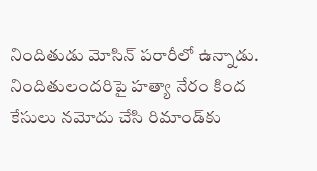నిందితుడు మోసిన్‌ పరారీలో ఉన్నాడు. నిందితులందరిపై హత్యా నేరం కింద కేసులు నమోదు చేసి రిమాండ్‌కు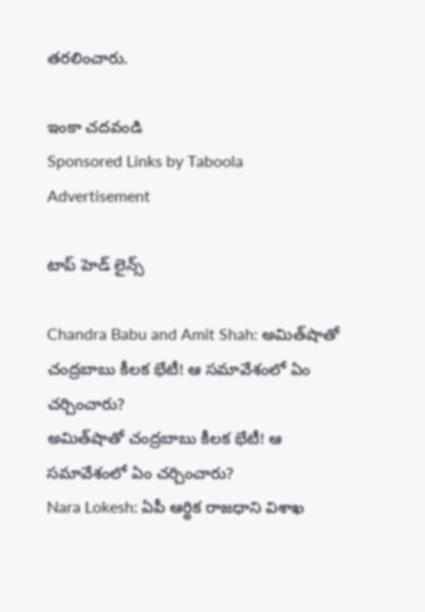తరలించారు.

ఇంకా చదవండి
Sponsored Links by Taboola
Advertisement

టాప్ హెడ్ లైన్స్

Chandra Babu and Amit Shah: అమిత్‌షాతో చంద్రబాబు కీలక భేటీ! ఆ సమావేశంలో ఏం చర్చించారు?
అమిత్‌షాతో చంద్రబాబు కీలక భేటీ! ఆ సమావేశంలో ఏం చర్చించారు?
Nara Lokesh: ఏపీ ఆర్థిక రాజధాని విశాఖ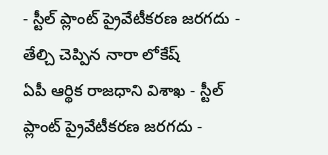- స్టీల్ ప్లాంట్ ప్రైవేటీకరణ జరగదు - తేల్చి చెప్పిన నారా లోకేష్
ఏపీ ఆర్థిక రాజధాని విశాఖ - స్టీల్ ప్లాంట్ ప్రైవేటీకరణ జరగదు -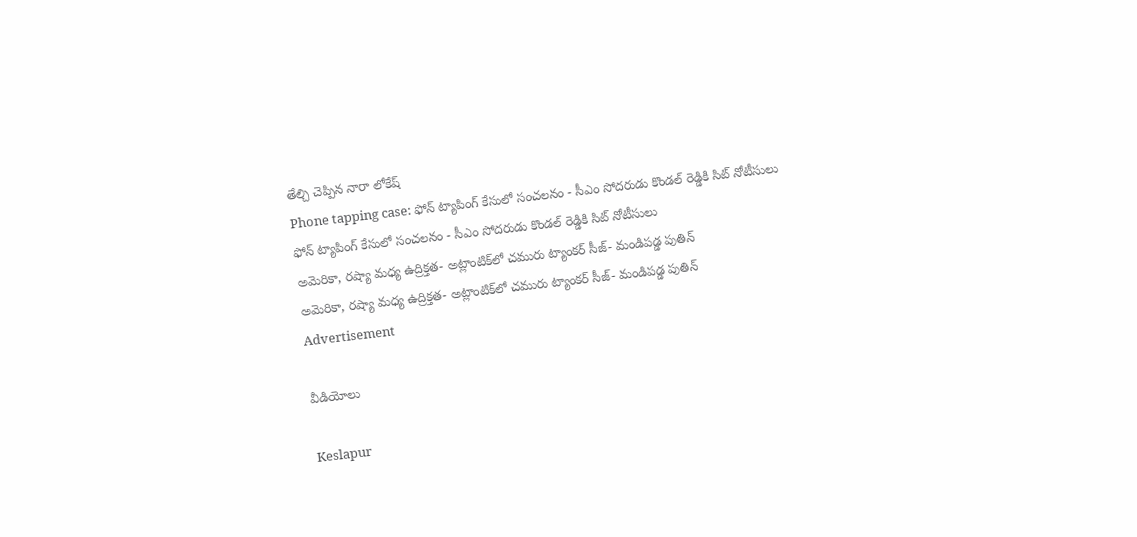తేల్చి చెప్పిన నారా లోకేష్
Phone tapping case: ఫోన్ ట్యాపింగ్ కేసులో సంచలనం - సీఎం సోదరుడు కొండల్ రెడ్డికి సిట్ నోటీసులు
ఫోన్ ట్యాపింగ్ కేసులో సంచలనం - సీఎం సోదరుడు కొండల్ రెడ్డికి సిట్ నోటీసులు
అమెరికా, రష్యా మధ్య ఉద్రిక్తత- అట్లాంటిక్‌లో చమురు ట్యాంకర్‌ సీజ్‌- మండిపడ్డ పుతిన్
అమెరికా, రష్యా మధ్య ఉద్రిక్తత- అట్లాంటిక్‌లో చమురు ట్యాంకర్‌ సీజ్‌- మండిపడ్డ పుతిన్
Advertisement

వీడియోలు

Keslapur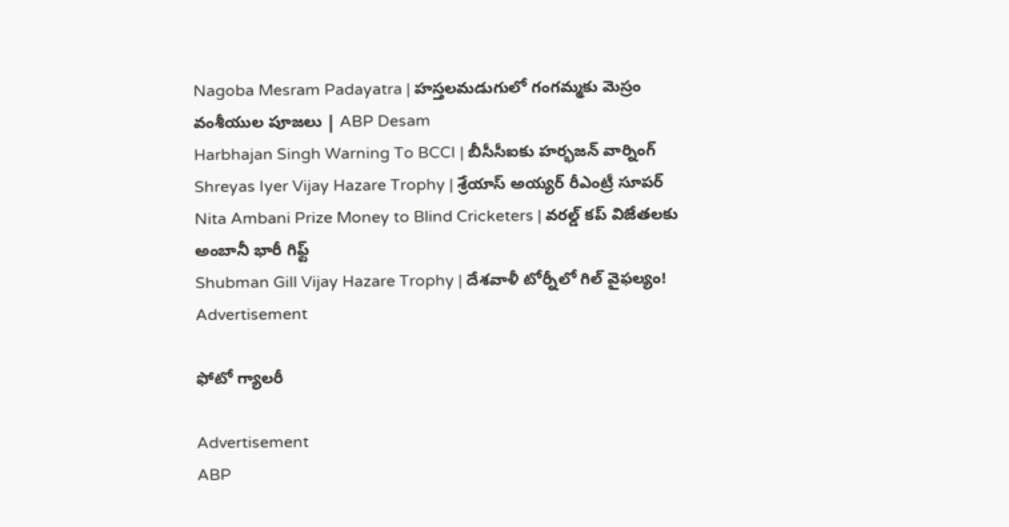Nagoba Mesram Padayatra | హస్తలమడుగులో గంగమ్మకు మెస్రం వంశీయుల పూజలు | ABP Desam
Harbhajan Singh Warning To BCCI | బీసీసీఐకు హర్భజన్ వార్నింగ్
Shreyas Iyer Vijay Hazare Trophy | శ్రేయాస్ అయ్య‌ర్‌ రీఎంట్రీ సూపర్
Nita Ambani Prize Money to Blind Cricketers | వరల్డ్ కప్ విజేతలకు అంబానీ భారీ గిఫ్ట్
Shubman Gill Vijay Hazare Trophy | దేశవాళీ టోర్నీలో గిల్ వైఫల్యం!
Advertisement

ఫోటో గ్యాలరీ

Advertisement
ABP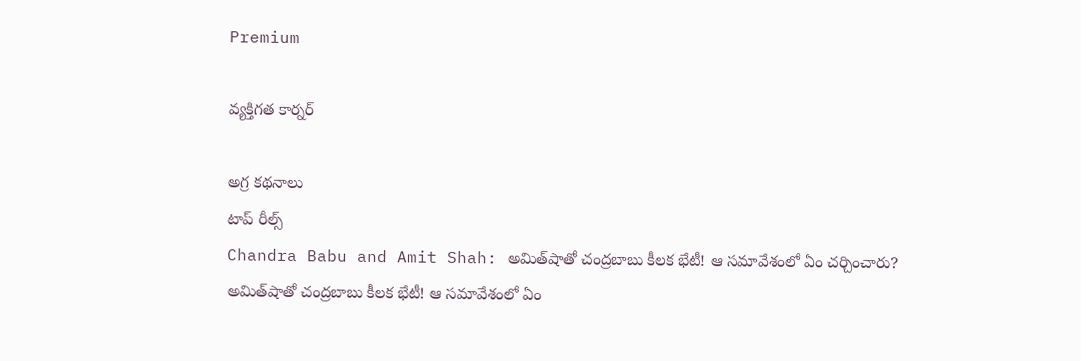Premium

వ్యక్తిగత కార్నర్

అగ్ర కథనాలు
టాప్ రీల్స్
Chandra Babu and Amit Shah: అమిత్‌షాతో చంద్రబాబు కీలక భేటీ! ఆ సమావేశంలో ఏం చర్చించారు?
అమిత్‌షాతో చంద్రబాబు కీలక భేటీ! ఆ సమావేశంలో ఏం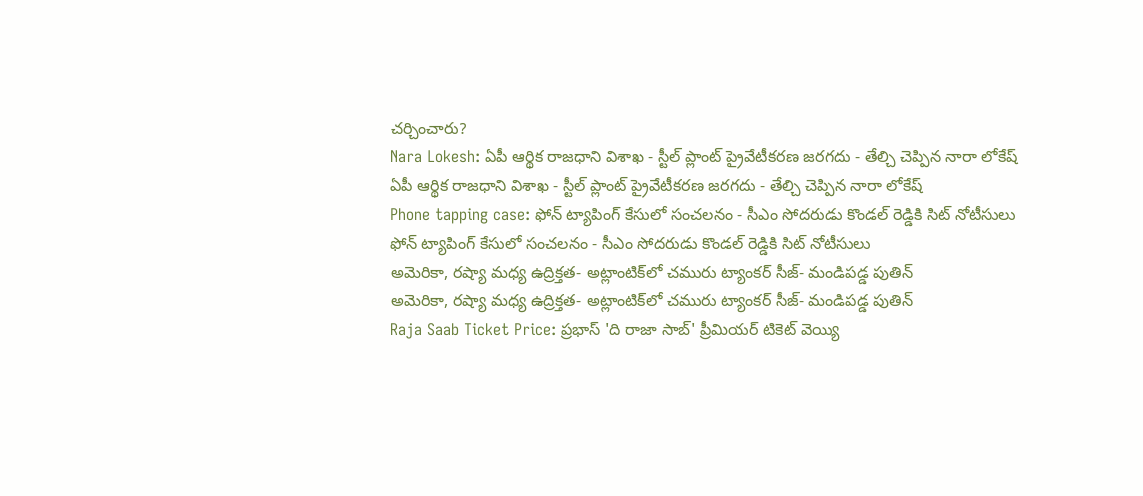చర్చించారు?
Nara Lokesh: ఏపీ ఆర్థిక రాజధాని విశాఖ - స్టీల్ ప్లాంట్ ప్రైవేటీకరణ జరగదు - తేల్చి చెప్పిన నారా లోకేష్
ఏపీ ఆర్థిక రాజధాని విశాఖ - స్టీల్ ప్లాంట్ ప్రైవేటీకరణ జరగదు - తేల్చి చెప్పిన నారా లోకేష్
Phone tapping case: ఫోన్ ట్యాపింగ్ కేసులో సంచలనం - సీఎం సోదరుడు కొండల్ రెడ్డికి సిట్ నోటీసులు
ఫోన్ ట్యాపింగ్ కేసులో సంచలనం - సీఎం సోదరుడు కొండల్ రెడ్డికి సిట్ నోటీసులు
అమెరికా, రష్యా మధ్య ఉద్రిక్తత- అట్లాంటిక్‌లో చమురు ట్యాంకర్‌ సీజ్‌- మండిపడ్డ పుతిన్
అమెరికా, రష్యా మధ్య ఉద్రిక్తత- అట్లాంటిక్‌లో చమురు ట్యాంకర్‌ సీజ్‌- మండిపడ్డ పుతిన్
Raja Saab Ticket Price: ప్రభాస్ 'ది రాజా సాబ్' ప్రీమియర్ టికెట్ వెయ్యి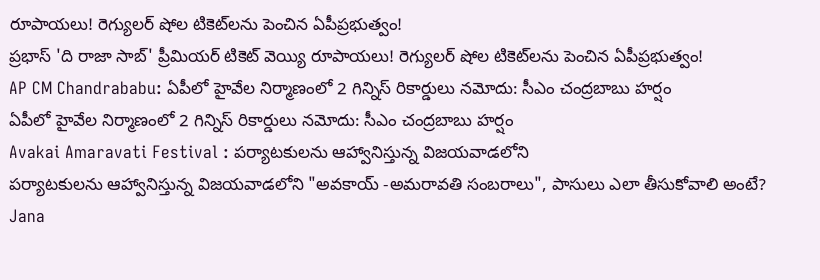రూపాయలు! రెగ్యులర్ షోల టికెట్‌లను పెంచిన ఏపీప్రభుత్వం!
ప్రభాస్ 'ది రాజా సాబ్' ప్రీమియర్ టికెట్ వెయ్యి రూపాయలు! రెగ్యులర్ షోల టికెట్‌లను పెంచిన ఏపీప్రభుత్వం!
AP CM Chandrababu: ఏపీలో హైవేల నిర్మాణంలో 2 గిన్నిస్ రికార్డులు నమోదు: సీఎం చంద్రబాబు హర్షం
ఏపీలో హైవేల నిర్మాణంలో 2 గిన్నిస్ రికార్డులు నమోదు: సీఎం చంద్రబాబు హర్షం
Avakai Amaravati Festival : పర్యాటకులను ఆహ్వానిస్తున్న విజయవాడలోని
పర్యాటకులను ఆహ్వానిస్తున్న విజయవాడలోని "అవకాయ్ -అమరావతి సంబరాలు", పాసులు ఎలా తీసుకోవాలి అంటే?
Jana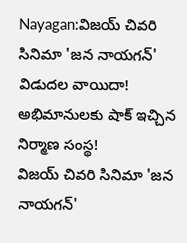Nayagan:విజయ్ చివరి సినిమా 'జన నాయగన్' విడుదల వాయిదా! అభిమానులకు షాక్ ఇచ్చిన నిర్మాణ సంస్థ!
విజయ్ చివరి సినిమా 'జన నాయగన్'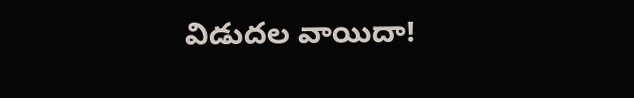విడుదల వాయిదా!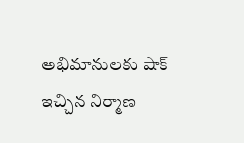అభిమానులకు షాక్ ఇచ్చిన నిర్మాణ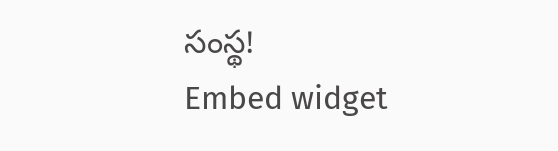సంస్థ!
Embed widget